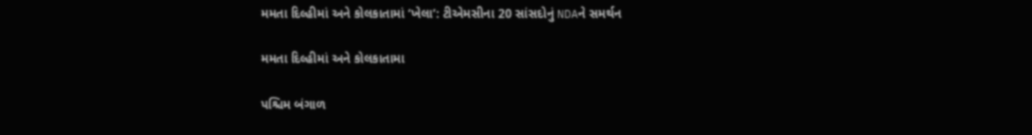મમતા દિલ્હીમાં અને કોલકાતામાં ‘ખેલા’: ટીએમસીના 20 સાંસદોનું NDAને સમર્થન

મમતા દિલ્હીમાં અને કોલકાતામા

પશ્ચિમ બંગાળ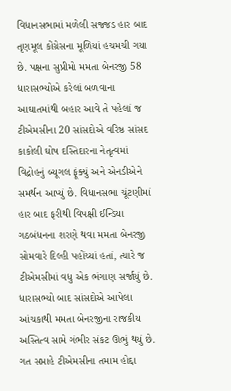વિધાનસભામાં મળેલી સજ્જડ હાર બાદ તૃણમૂલ કોંગ્રેસના મૂળિયાં હચમચી ગયા છે. પક્ષના સુપ્રીમો મમતા બેનરજી 58 ધારાસભ્યોએ કરેલાં બળવાના આઘાતમાંથી બહાર આવે તે પહેલાં જ ટીએમસીના 20 સાંસદોએ વરિષ્ઠ સાંસદ કાકોલી ઘોષ દસ્તિદારના નેતૃત્વમાં વિદ્રોહનું બ્યૂગલ ફૂંક્યું અને એનડીએને સમર્થન આપ્યું છે. વિધાનસભા ચૂંટણીમાં હાર બાદ ફરીથી વિપક્ષી ઈન્ડિયા ગઠબંધનના શરણે થવા મમતા બેનરજી સોમવારે દિલ્હી પહોંચ્યાં હતાં, ત્યારે જ ટીએમસીમાં વધુ એક ભંગાણ સર્જાયું છે.
ધારાસભ્યો બાદ સાંસદોએ આપેલા આંચકાથી મમતા બેનરજીના રાજકીય અસ્તિત્વ સામે ગંભીર સંકટ ઊભું થયું છે. ગત સપ્તાહે ટીએમસીના તમામ હોદ્દા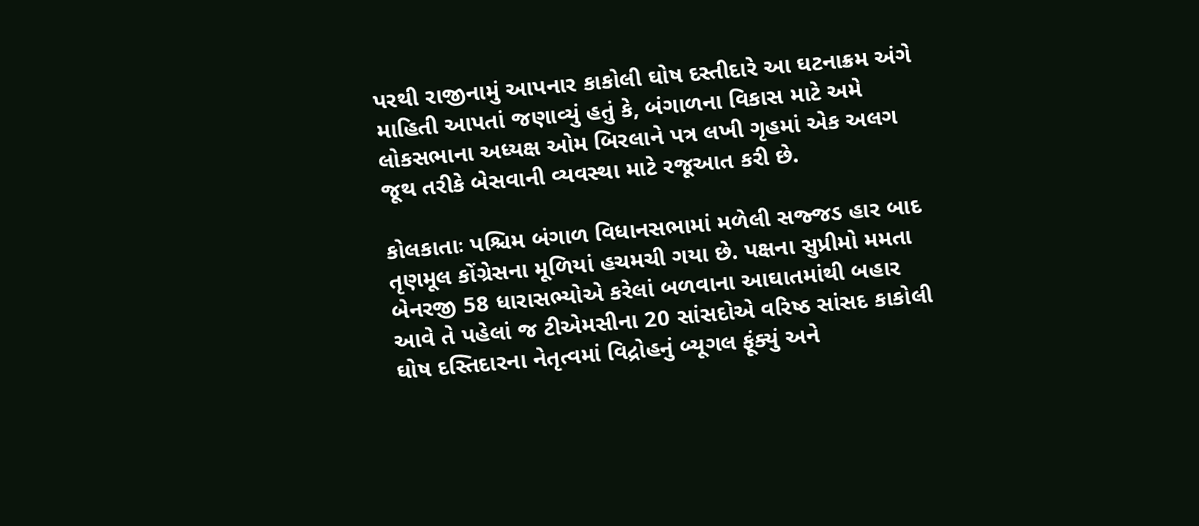પરથી રાજીનામું આપનાર કાકોલી ઘોષ દસ્તીદારે આ ઘટનાક્રમ અંગે માહિતી આપતાં જણાવ્યું હતું કે, બંગાળના વિકાસ માટે અમે લોકસભાના અધ્યક્ષ ઓમ બિરલાને પત્ર લખી ગૃહમાં એક અલગ જૂથ તરીકે બેસવાની વ્યવસ્થા માટે રજૂઆત કરી છે.

કોલકાતાઃ પશ્ચિમ બંગાળ વિધાનસભામાં મળેલી સજ્જડ હાર બાદ તૃણમૂલ કોંગ્રેસના મૂળિયાં હચમચી ગયા છે. પક્ષના સુપ્રીમો મમતા બેનરજી 58 ધારાસભ્યોએ કરેલાં બળવાના આઘાતમાંથી બહાર આવે તે પહેલાં જ ટીએમસીના 20 સાંસદોએ વરિષ્ઠ સાંસદ કાકોલી ઘોષ દસ્તિદારના નેતૃત્વમાં વિદ્રોહનું બ્યૂગલ ફૂંક્યું અને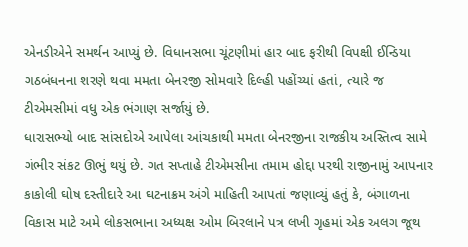એનડીએને સમર્થન આપ્યું છે. વિધાનસભા ચૂંટણીમાં હાર બાદ ફરીથી વિપક્ષી ઈન્ડિયા ગઠબંધનના શરણે થવા મમતા બેનરજી સોમવારે દિલ્હી પહોંચ્યાં હતાં, ત્યારે જ ટીએમસીમાં વધુ એક ભંગાણ સર્જાયું છે.
ધારાસભ્યો બાદ સાંસદોએ આપેલા આંચકાથી મમતા બેનરજીના રાજકીય અસ્તિત્વ સામે ગંભીર સંકટ ઊભું થયું છે. ગત સપ્તાહે ટીએમસીના તમામ હોદ્દા પરથી રાજીનામું આપનાર કાકોલી ઘોષ દસ્તીદારે આ ઘટનાક્રમ અંગે માહિતી આપતાં જણાવ્યું હતું કે, બંગાળના વિકાસ માટે અમે લોકસભાના અધ્યક્ષ ઓમ બિરલાને પત્ર લખી ગૃહમાં એક અલગ જૂથ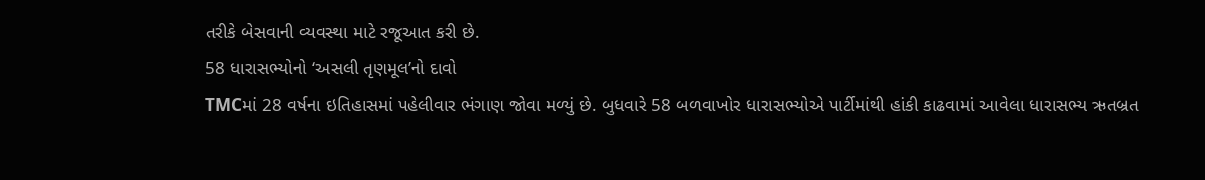તરીકે બેસવાની વ્યવસ્થા માટે રજૂઆત કરી છે.
58 ધારાસભ્યોનો ‘અસલી તૃણમૂલ’નો દાવો
TMCમાં 28 વર્ષના ઇતિહાસમાં પહેલીવાર ભંગાણ જોવા મળ્યું છે. બુધવારે 58 બળવાખોર ધારાસભ્યોએ પાર્ટીમાંથી હાંકી કાઢવામાં આવેલા ધારાસભ્ય ઋતબ્રત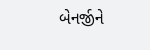બેનર્જીને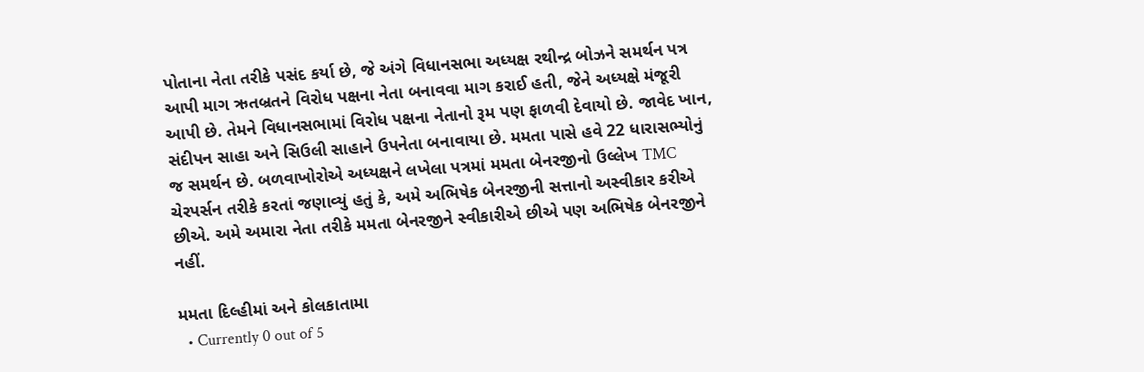પોતાના નેતા તરીકે પસંદ કર્યા છે, જે અંગે વિધાનસભા અધ્યક્ષ રથીન્દ્ર બોઝને સમર્થન પત્ર આપી માગ ઋતબ્રતને વિરોધ પક્ષના નેતા બનાવવા માગ કરાઈ હતી, જેને અધ્યક્ષે મંજૂરી આપી છે. તેમને વિધાનસભામાં વિરોધ પક્ષના નેતાનો રૂમ પણ ફાળવી દેવાયો છે. જાવેદ ખાન, સંદીપન સાહા અને સિઉલી સાહાને ઉપનેતા બનાવાયા છે. મમતા પાસે હવે 22 ધારાસભ્યોનું જ સમર્થન છે. બળવાખોરોએ અધ્યક્ષને લખેલા પત્રમાં મમતા બેનરજીનો ઉલ્લેખ TMC ચેરપર્સન તરીકે કરતાં જણાવ્યું હતું કે, અમે અભિષેક બેનરજીની સત્તાનો અસ્વીકાર કરીએ છીએ. અમે અમારા નેતા તરીકે મમતા બેનરજીને સ્વીકારીએ છીએ પણ અભિષેક બેનરજીને નહીં.

મમતા દિલ્હીમાં અને કોલકાતામા
  • Currently 0 out of 5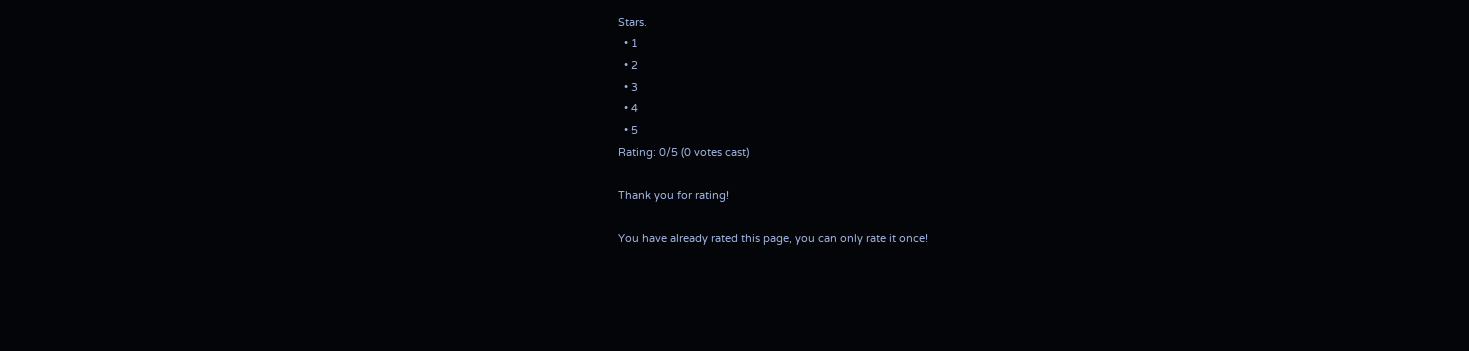Stars.
  • 1
  • 2
  • 3
  • 4
  • 5
Rating: 0/5 (0 votes cast)

Thank you for rating!

You have already rated this page, you can only rate it once!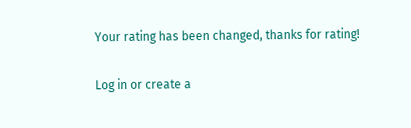Your rating has been changed, thanks for rating!

Log in or create a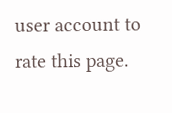user account to rate this page.